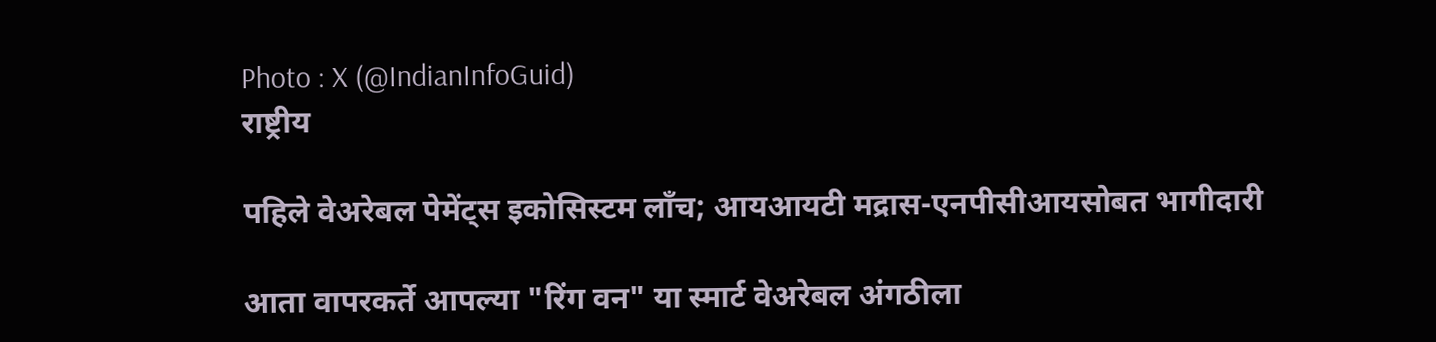Photo : X (@IndianInfoGuid)
राष्ट्रीय

पहिले वेअरेबल पेमेंट्स इकोसिस्टम लाँच; आयआयटी मद्रास-एनपीसीआयसोबत भागीदारी

आता वापरकर्ते आपल्या "रिंग वन" या स्मार्ट वेअरेबल अंगठीला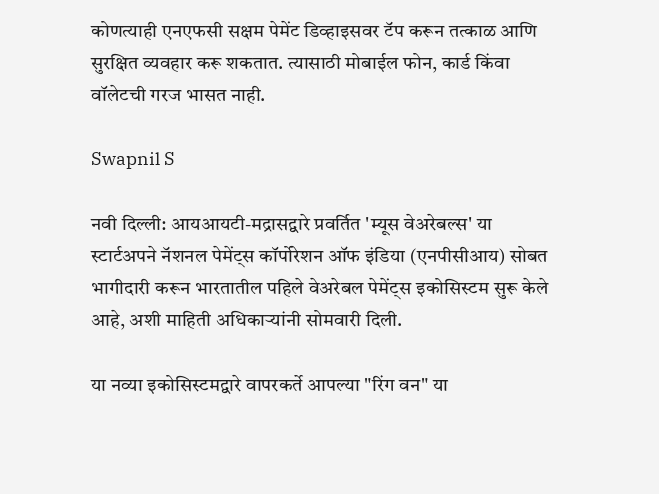कोणत्याही एनएफसी सक्षम पेमेंट डिव्हाइसवर टॅप करून तत्काळ आणि सुरक्षित व्यवहार करू शकतात. त्यासाठी मोबाईल फोन, कार्ड किंवा वॉलेटची गरज भासत नाही.

Swapnil S

नवी दिल्ली: आयआयटी-मद्रासद्वारे प्रवर्तित 'म्यूस वेअरेबल्स' या स्टार्टअपने नॅशनल पेमेंट्स कॉर्पोरेशन ऑफ इंडिया (एनपीसीआय) सोबत भागीदारी करून भारतातील पहिले वेअरेबल पेमेंट्स इकोसिस्टम सुरू केले आहे, अशी माहिती अधिकाऱ्यांनी सोमवारी दिली.

या नव्या इकोसिस्टमद्वारे वापरकर्ते आपल्या "रिंग वन" या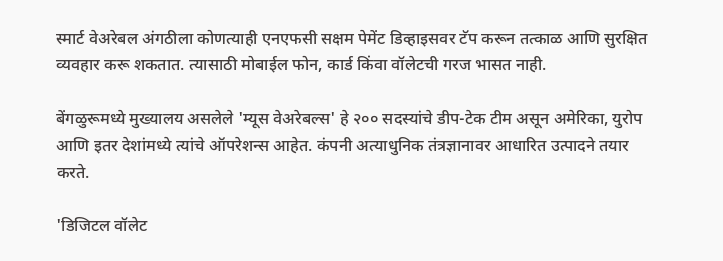स्मार्ट वेअरेबल अंगठीला कोणत्याही एनएफसी सक्षम पेमेंट डिव्हाइसवर टॅप करून तत्काळ आणि सुरक्षित व्यवहार करू शकतात. त्यासाठी मोबाईल फोन, कार्ड किंवा वॉलेटची गरज भासत नाही.

बेंगळुरूमध्ये मुख्यालय असलेले 'म्यूस वेअरेबल्स' हे २०० सदस्यांचे डीप-टेक टीम असून अमेरिका, युरोप आणि इतर देशांमध्ये त्यांचे ऑपरेशन्स आहेत. कंपनी अत्याधुनिक तंत्रज्ञानावर आधारित उत्पादने तयार करते.

'डिजिटल वॉलेट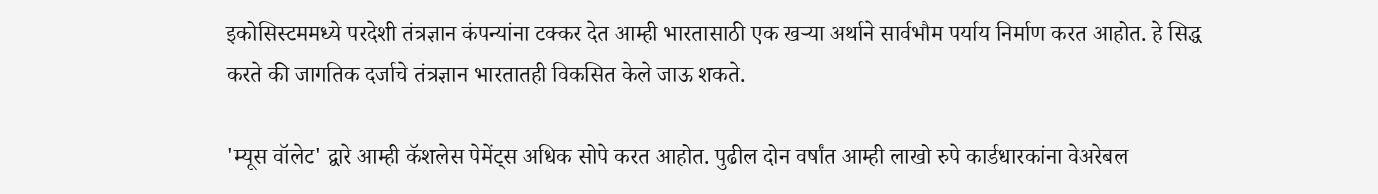इकोसिस्टममध्ये परदेशी तंत्रज्ञान कंपन्यांना टक्कर देत आम्ही भारतासाठी एक खऱ्या अर्थाने सार्वभौम पर्याय निर्माण करत आहोत. हे सिद्ध करते की जागतिक दर्जाचे तंत्रज्ञान भारतातही विकसित केले जाऊ शकते.

'म्यूस वॉलेट' द्वारे आम्ही कॅशलेस पेमेंट्स अधिक सोपे करत आहोत. पुढील दोन वर्षांत आम्ही लाखो रुपे कार्डधारकांना वेअरेबल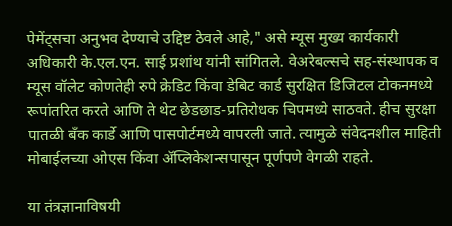पेमेंट्सचा अनुभव देण्याचे उद्दिष्ट ठेवले आहे," असे म्यूस मुख्य कार्यकारी अधिकारी के.एल.एन. साई प्रशांथ यांनी सांगितले. वेअरेबल्सचे सह-संस्थापक व म्यूस वॉलेट कोणतेही रुपे क्रेडिट किंवा डेबिट कार्ड सुरक्षित डिजिटल टोकनमध्ये रूपांतरित करते आणि ते थेट छेडछाड-प्रतिरोधक चिपमध्ये साठवते. हीच सुरक्षा पातळी बँक कार्डे आणि पासपोर्टमध्ये वापरली जाते. त्यामुळे संवेदनशील माहिती मोबाईलच्या ओएस किंवा ॲप्लिकेशन्सपासून पूर्णपणे वेगळी राहते.

या तंत्रज्ञानाविषयी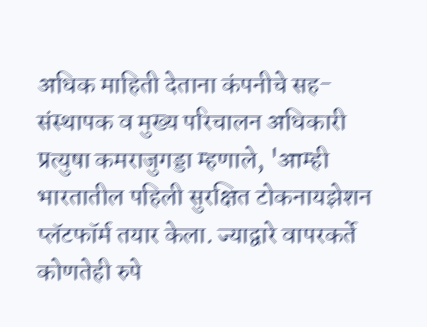अधिक माहिती देताना कंपनीचे सह-संस्थापक व मुख्य परिचालन अधिकारी प्रत्युषा कमराजुगड्डा म्हणाले, 'आम्ही भारतातील पहिली सुरक्षित टोकनायझेशन प्लॅटफॉर्म तयार केला. ज्याद्वारे वापरकर्ते कोणतेही रुपे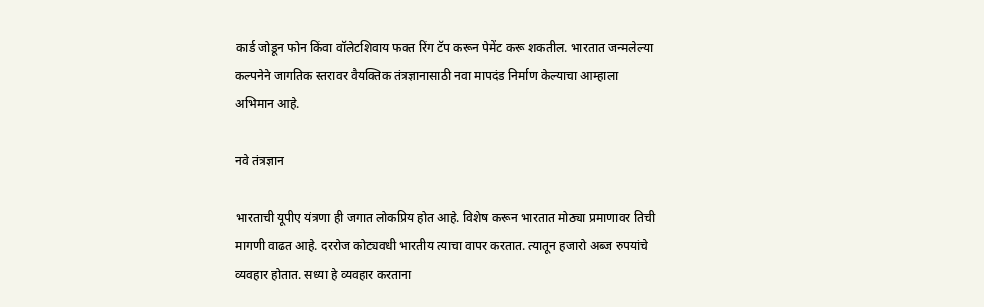कार्ड जोडून फोन किंवा वॉलेटशिवाय फक्त रिंग टॅप करून पेमेंट करू शकतील. भारतात जन्मलेल्या कल्पनेने जागतिक स्तरावर वैयक्तिक तंत्रज्ञानासाठी नवा मापदंड निर्माण केल्याचा आम्हाला अभिमान आहे.

नवे तंत्रज्ञान

भारताची यूपीए यंत्रणा ही जगात लोकप्रिय होत आहे. विशेष करून भारतात मोठ्या प्रमाणावर तिची मागणी वाढत आहे. दररोज कोट्यवधी भारतीय त्याचा वापर करतात. त्यातून हजारो अब्ज रुपयांचे व्यवहार होतात. सध्या हे व्यवहार करताना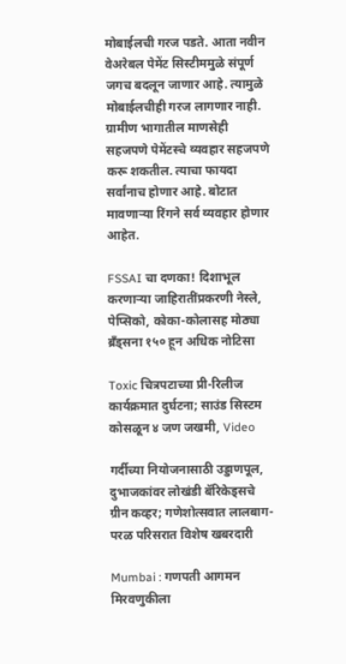मोबाईलची गरज पडते. आता नवीन वेअरेबल पेमेंट सिस्टीममुळे संपूर्ण जगच बदलून जाणार आहे. त्यामुळे मोबाईलचीही गरज लागणार नाही. ग्रामीण भागातील माणसेही सहजपणे पेमेंटस्चे व्यवहार सहजपणे करू शकतील. त्याचा फायदा सर्वांनाच होणार आहे. बोटात मावणाऱ्या रिंगने सर्व व्यवहार होणार आहेत.

FSSAI चा दणका! दिशाभूल करणाऱ्या जाहिरातींप्रकरणी नेस्ले, पेप्सिको, कोका-कोलासह मोठ्या ब्रँड्सना १५० हून अधिक नोटिसा

Toxic चित्रपटाच्या प्री-रिलीज कार्यक्रमात दुर्घटना; साउंड सिस्टम कोसळून ४ जण जखमी, Video

गर्दीच्या नियोजनासाठी उड्डाणपूल, दुभाजकांवर लोखंडी बॅरिकेड्सचे ग्रीन कव्हर; गणेशोत्सवात लालबाग-परळ परिसरात विशेष खबरदारी

Mumbai : गणपती आगमन मिरवणुकीला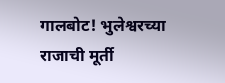गालबोट! भुलेश्वरच्या राजाची मूर्ती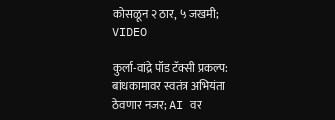कोसळून २ ठार, ५ जखमी; VIDEO

कुर्ला-वांद्रे पॉड टॅक्सी प्रकल्प: बांधकामावर स्वतंत्र अभियंता ठेवणार नजर; AI वर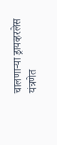चालणाऱ्या ड्रायव्हरलेस यंत्रणेत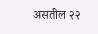असतील २२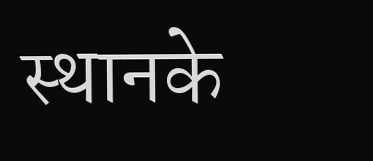स्थानके